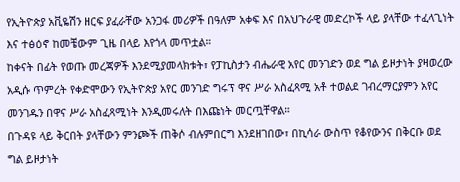የኢትዮጵያ አቪዬሽን ዘርፍ ያፈራቸው አንጋፋ መሪዎች በዓለም አቀፍ እና በአህጉራዊ መድረኮች ላይ ያላቸው ተፈላጊነት እና ተፅዕኖ ከመቼውም ጊዜ በላይ እየጎላ መጥቷል።
ከቀናት በፊት የወጡ መረጃዎች እንደሚያመላክቱት፣ የፓኪስታን ብሔራዊ አየር መንገድን ወደ ግል ይዞታነት ያዛወረው አዲሱ ጥምረት የቀድሞውን የኢትዮጵያ አየር መንገድ ግሩፕ ዋና ሥራ አስፈጻሚ አቶ ተወልደ ገብረማርያምን አየር መንገዱን በዋና ሥራ አስፈጻሚነት እንዲመሩለት በእጩነት መርጧቸዋል።
በጉዳዩ ላይ ቅርበት ያላቸውን ምንጮች ጠቅሶ ብሉምበርግ እንደዘገበው፣ በኪሳራ ውስጥ የቆየውንና በቅርቡ ወደ ግል ይዞታነት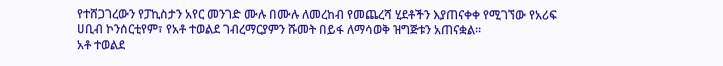የተሸጋገረውን የፓኪስታን አየር መንገድ ሙሉ በሙሉ ለመረከብ የመጨረሻ ሂደቶችን እያጠናቀቀ የሚገኘው የአሪፍ ሀቢብ ኮንሰርቲየም፣ የአቶ ተወልደ ገብረማርያምን ሹመት በይፋ ለማሳወቅ ዝግጅቱን አጠናቋል።
አቶ ተወልደ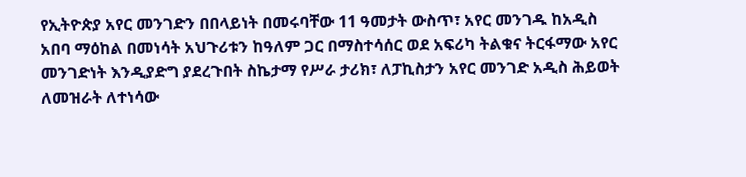የኢትዮጵያ አየር መንገድን በበላይነት በመሩባቸው 11 ዓመታት ውስጥ፣ አየር መንገዱ ከአዲስ አበባ ማዕከል በመነሳት አህጉሪቱን ከዓለም ጋር በማስተሳሰር ወደ አፍሪካ ትልቁና ትርፋማው አየር መንገድነት እንዲያድግ ያደረጉበት ስኬታማ የሥራ ታሪክ፣ ለፓኪስታን አየር መንገድ አዲስ ሕይወት ለመዝራት ለተነሳው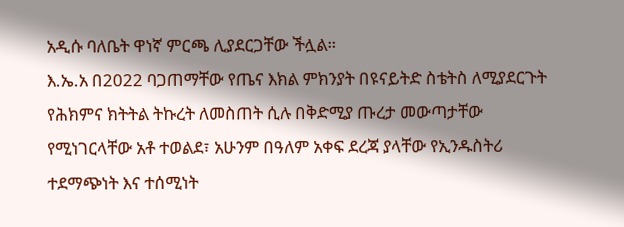አዲሱ ባለቤት ዋነኛ ምርጫ ሊያደርጋቸው ችሏል።
እ.ኤ.አ በ2022 ባጋጠማቸው የጤና እክል ምክንያት በዩናይትድ ስቴትስ ለሚያደርጉት የሕክምና ክትትል ትኩረት ለመስጠት ሲሉ በቅድሚያ ጡረታ መውጣታቸው የሚነገርላቸው አቶ ተወልደ፣ አሁንም በዓለም አቀፍ ደረጃ ያላቸው የኢንዱስትሪ ተደማጭነት እና ተሰሚነት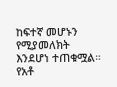ከፍተኛ መሆኑን የሚያመለክት እንደሆነ ተጠቁሟል።
የአቶ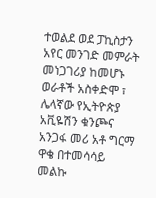ተወልደ ወደ ፓኪስታን አየር መንገድ መምራት መነጋገሪያ ከመሆኑ ወራቶች አስቀድሞ ፣ ሌላኛው የኢትዮጵያ አቪዬሽን ቁንጮና አንጋፋ መሪ አቶ ግርማ ዋቄ በተመሳሳይ መልኩ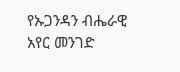የኡጋንዳን ብሔራዊ አየር መንገድ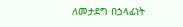ለመታደግ በኃላፊነት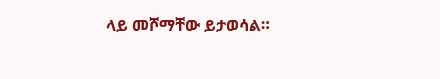ላይ መሾማቸው ይታወሳል።